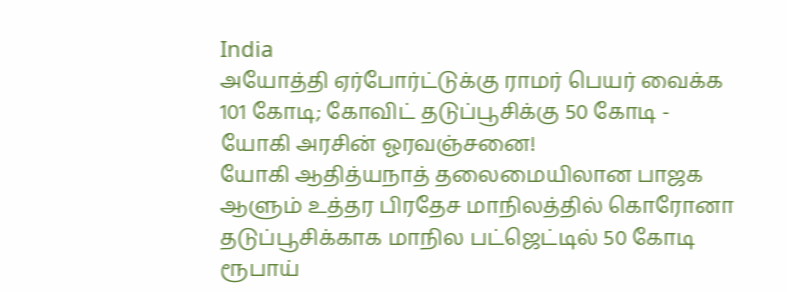India
அயோத்தி ஏர்போர்ட்டுக்கு ராமர் பெயர் வைக்க 101 கோடி; கோவிட் தடுப்பூசிக்கு 50 கோடி - யோகி அரசின் ஓரவஞ்சனை!
யோகி ஆதித்யநாத் தலைமையிலான பாஜக ஆளும் உத்தர பிரதேச மாநிலத்தில் கொரோனா தடுப்பூசிக்காக மாநில பட்ஜெட்டில் 50 கோடி ரூபாய்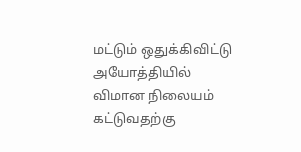மட்டும் ஒதுக்கிவிட்டு அயோத்தியில் விமான நிலையம் கட்டுவதற்கு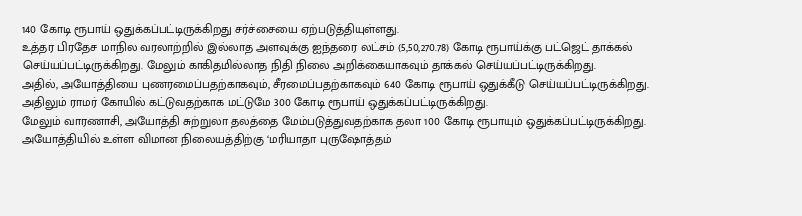140 கோடி ரூபாய் ஒதுக்கப்பட்டிருக்கிறது சர்ச்சையை ஏற்படுத்தியுள்ளது.
உத்தர பிரதேச மாநில வரலாற்றில் இல்லாத அளவுக்கு ஐந்தரை லட்சம் (5,50,270.78) கோடி ரூபாய்க்கு பட்ஜெட் தாக்கல் செய்யப்பட்டிருக்கிறது. மேலும் காகிதமில்லாத நிதி நிலை அறிக்கையாகவும் தாக்கல் செய்யப்பட்டிருக்கிறது.
அதில், அயோத்தியை புணரமைப்பதற்காகவும், சீரமைப்பதற்காகவும் 640 கோடி ரூபாய் ஒதுக்கீடு செய்யப்பட்டிருக்கிறது. அதிலும் ராமர் கோயில் கட்டுவதற்காக மட்டுமே 300 கோடி ரூபாய் ஒதுக்கப்பட்டிருக்கிறது.
மேலும் வாரணாசி, அயோத்தி சுற்றுலா தலத்தை மேம்படுத்துவதற்காக தலா 100 கோடி ரூபாயும் ஒதுக்கப்பட்டிருக்கிறது. அயோத்தியில் உள்ள விமான நிலையத்திற்கு ‘மரியாதா புருஷோத்தம்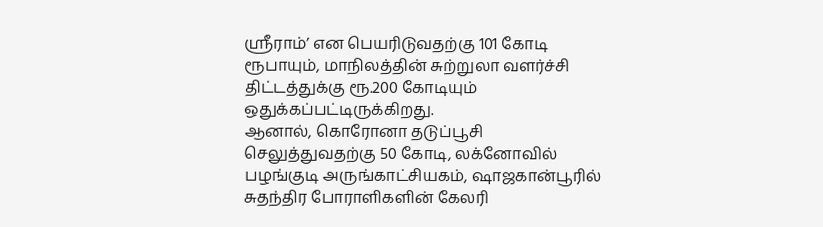ஸ்ரீராம்’ என பெயரிடுவதற்கு 101 கோடி ரூபாயும், மாநிலத்தின் சுற்றுலா வளர்ச்சி திட்டத்துக்கு ரூ.200 கோடியும் ஒதுக்கப்பட்டிருக்கிறது.
ஆனால், கொரோனா தடுப்பூசி செலுத்துவதற்கு 50 கோடி, லக்னோவில் பழங்குடி அருங்காட்சியகம், ஷாஜகான்பூரில் சுதந்திர போராளிகளின் கேலரி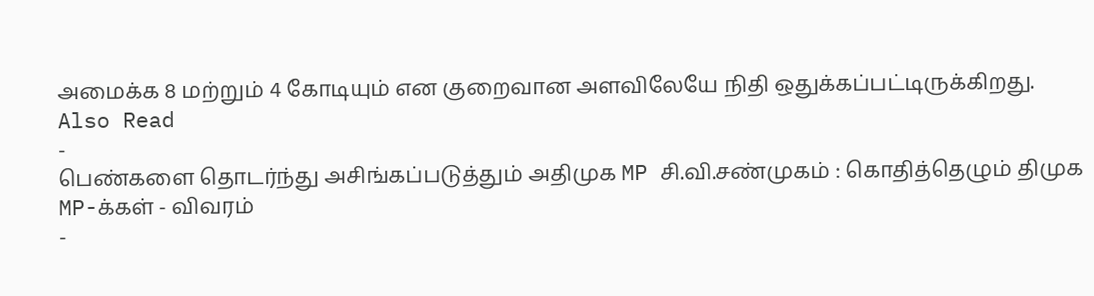அமைக்க 8 மற்றும் 4 கோடியும் என குறைவான அளவிலேயே நிதி ஒதுக்கப்பட்டிருக்கிறது.
Also Read
-
பெண்களை தொடர்ந்து அசிங்கப்படுத்தும் அதிமுக MP சி.வி.சண்முகம் : கொதித்தெழும் திமுக MP-க்கள் - விவரம்
-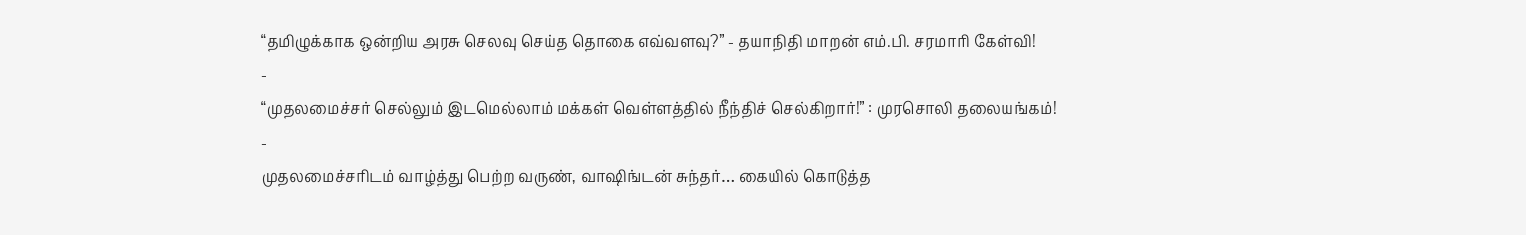“தமிழுக்காக ஒன்றிய அரசு செலவு செய்த தொகை எவ்வளவு?” - தயாநிதி மாறன் எம்.பி. சரமாரி கேள்வி!
-
“முதலமைச்சர் செல்லும் இடமெல்லாம் மக்கள் வெள்ளத்தில் நீந்திச் செல்கிறார்!” : முரசொலி தலையங்கம்!
-
முதலமைச்சரிடம் வாழ்த்து பெற்ற வருண், வாஷிங்டன் சுந்தர்… கையில் கொடுத்த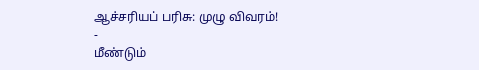ஆச்சரியப் பரிசு: முழு விவரம்!
-
மீண்டும்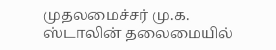முதலமைச்சர் மு.க. ஸ்டாலின் தலைமையில்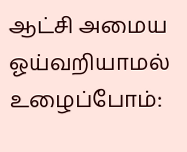ஆட்சி அமைய ஓய்வறியாமல் உழைப்போம்: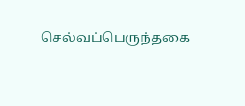செல்வப்பெருந்தகை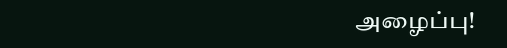அழைப்பு!